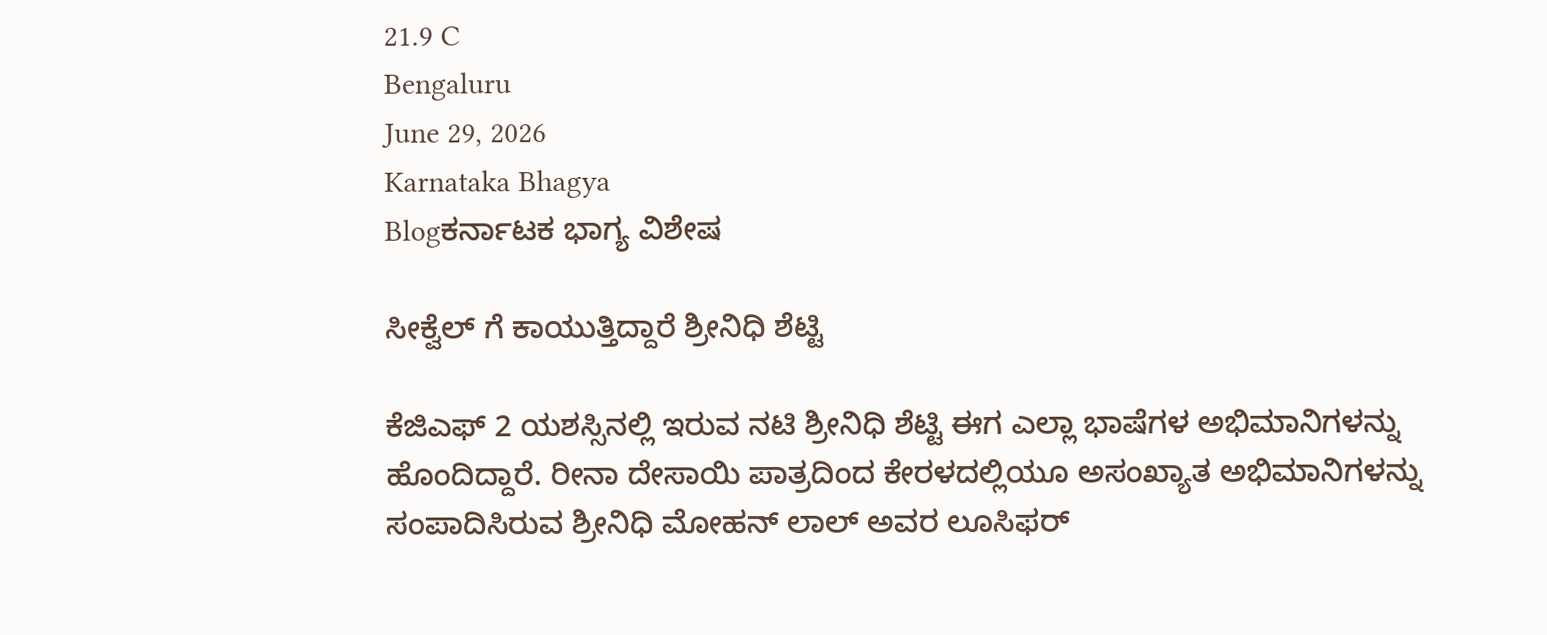21.9 C
Bengaluru
June 29, 2026
Karnataka Bhagya
Blogಕರ್ನಾಟಕ ಭಾಗ್ಯ ವಿಶೇಷ

ಸೀಕ್ವೆಲ್ ಗೆ ಕಾಯುತ್ತಿದ್ದಾರೆ ಶ್ರೀನಿಧಿ ಶೆಟ್ಟಿ

ಕೆಜಿಎಫ್ 2 ಯಶಸ್ಸಿನಲ್ಲಿ ಇರುವ ನಟಿ ಶ್ರೀನಿಧಿ ಶೆಟ್ಟಿ ಈಗ ಎಲ್ಲಾ ಭಾಷೆಗಳ ಅಭಿಮಾನಿಗಳನ್ನು ಹೊಂದಿದ್ದಾರೆ. ರೀನಾ ದೇಸಾಯಿ ಪಾತ್ರದಿಂದ ಕೇರಳದಲ್ಲಿಯೂ ಅಸಂಖ್ಯಾತ ಅಭಿಮಾನಿಗಳನ್ನು ಸಂಪಾದಿಸಿರುವ ಶ್ರೀನಿಧಿ ಮೋಹನ್ ಲಾಲ್ ಅವರ ಲೂಸಿಫರ್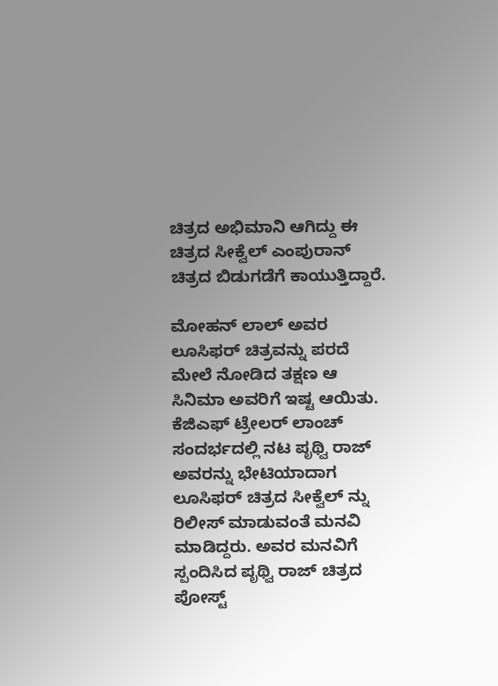ಚಿತ್ರದ ಅಭಿಮಾನಿ ಆಗಿದ್ದು ಈ ಚಿತ್ರದ ಸೀಕ್ವೆಲ್ ಎಂಪುರಾನ್ ಚಿತ್ರದ ಬಿಡುಗಡೆಗೆ ಕಾಯುತ್ತಿದ್ದಾರೆ.

ಮೋಹನ್ ಲಾಲ್ ಅವರ ಲೂಸಿಫರ್ ಚಿತ್ರವನ್ನು ಪರದೆ ಮೇಲೆ ನೋಡಿದ ತಕ್ಷಣ ಆ ಸಿನಿಮಾ ಅವರಿಗೆ ಇಷ್ಟ ಆಯಿತು. ಕೆಜಿಎಫ್ ಟ್ರೇಲರ್ ಲಾಂಚ್ ಸಂದರ್ಭದಲ್ಲಿ ನಟ ಪೃಥ್ವಿ ರಾಜ್ ಅವರನ್ನು ಭೇಟಿಯಾದಾಗ ಲೂಸಿಫರ್ ಚಿತ್ರದ ಸೀಕ್ವೆಲ್ ನ್ನು ರಿಲೀಸ್ ಮಾಡುವಂತೆ ಮನವಿ ಮಾಡಿದ್ದರು. ಅವರ ಮನವಿಗೆ ಸ್ಪಂದಿಸಿದ ಪೃಥ್ವಿ ರಾಜ್ ಚಿತ್ರದ ಪೋಸ್ಟ್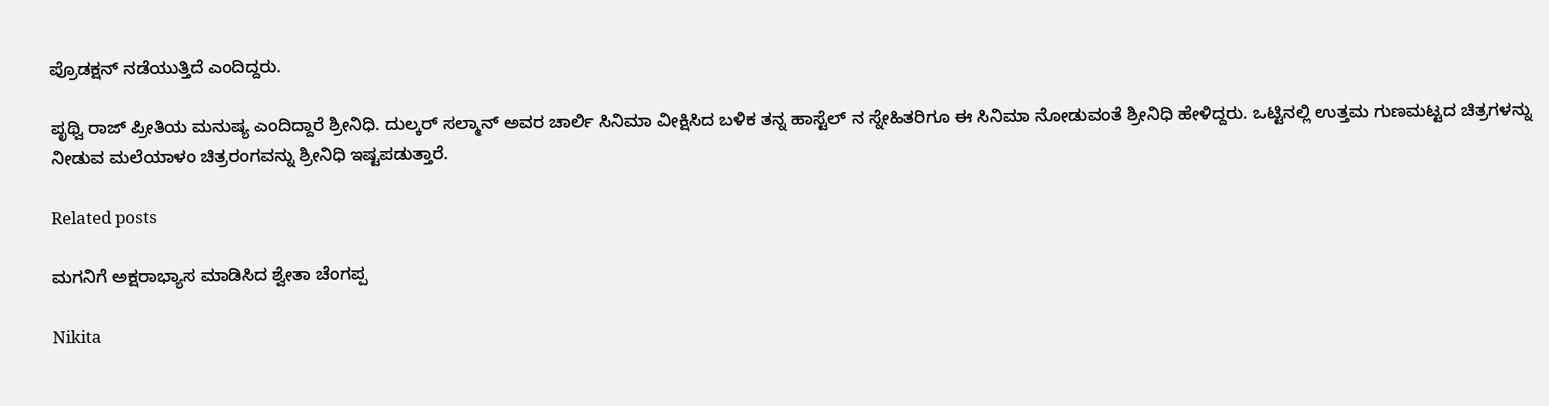ಪ್ರೊಡಕ್ಷನ್ ನಡೆಯುತ್ತಿದೆ ಎಂದಿದ್ದರು.

ಪೃಥ್ವಿ ರಾಜ್ ಪ್ರೀತಿಯ ಮನುಷ್ಯ ಎಂದಿದ್ದಾರೆ ಶ್ರೀನಿಧಿ. ದುಲ್ಕರ್ ಸಲ್ಮಾನ್ ಅವರ ಚಾರ್ಲಿ ಸಿನಿಮಾ ವೀಕ್ಷಿಸಿದ ಬಳಿಕ ತನ್ನ ಹಾಸ್ಟೆಲ್ ನ ಸ್ನೇಹಿತರಿಗೂ ಈ ಸಿನಿಮಾ ನೋಡುವಂತೆ ಶ್ರೀನಿಧಿ ಹೇಳಿದ್ದರು. ಒಟ್ಟಿನಲ್ಲಿ ಉತ್ತಮ ಗುಣಮಟ್ಟದ ಚಿತ್ರಗಳನ್ನು ನೀಡುವ ಮಲೆಯಾಳಂ ಚಿತ್ರರಂಗವನ್ನು ಶ್ರೀನಿಧಿ ಇಷ್ಟಪಡುತ್ತಾರೆ.

Related posts

ಮಗನಿಗೆ ಅಕ್ಷರಾಭ್ಯಾಸ ಮಾಡಿಸಿದ ಶ್ವೇತಾ ಚೆಂಗಪ್ಪ

Nikita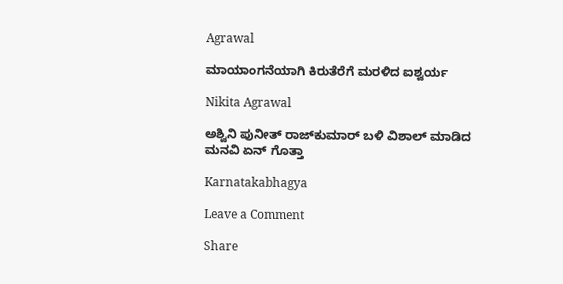Agrawal

ಮಾಯಾಂಗನೆಯಾಗಿ ಕಿರುತೆರೆಗೆ ಮರಳಿದ ಐಶ್ವರ್ಯ

Nikita Agrawal

ಅಶ್ವಿನಿ ಪುನೀತ್ ರಾಜ್‍ಕುಮಾರ್ ಬಳಿ ವಿಶಾಲ್ ಮಾಡಿದ ಮನವಿ ಏನ್ ಗೊತ್ತಾ

Karnatakabhagya

Leave a Comment

Share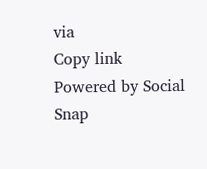via
Copy link
Powered by Social Snap